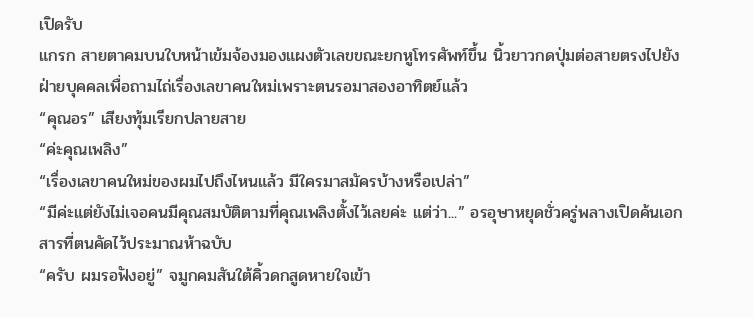เปิดรับ
แกรก สายตาคมบนใบหน้าเข้มจ้องมองแผงตัวเลขขณะยกหูโทรศัพท์ขึ้น นิ้วยาวกดปุ่มต่อสายตรงไปยังฝ่ายบุคคลเพื่อถามไถ่เรื่องเลขาคนใหม่เพราะตนรอมาสองอาทิตย์แล้ว
“คุณอร” เสียงทุ้มเรียกปลายสาย
“ค่ะคุณเพลิง”
“เรื่องเลขาคนใหม่ของผมไปถึงไหนแล้ว มีใครมาสมัครบ้างหรือเปล่า”
“มีค่ะแต่ยังไม่เจอคนมีคุณสมบัติตามที่คุณเพลิงตั้งไว้เลยค่ะ แต่ว่า...” อรอุษาหยุดชั่วครู่พลางเปิดค้นเอกสารที่ตนคัดไว้ประมาณห้าฉบับ
“ครับ ผมรอฟังอยู่” จมูกคมสันใต้คิ้วดกสูดหายใจเข้า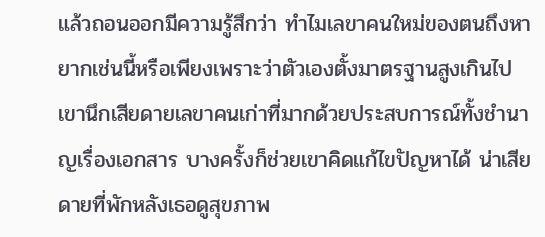แล้วถอนออกมีความรู้สึกว่า ทำไมเลขาคนใหม่ของตนถึงหายากเช่นนี้หรือเพียงเพราะว่าตัวเองตั้งมาตรฐานสูงเกินไป เขานึกเสียดายเลขาคนเก่าที่มากด้วยประสบการณ์ทั้งชำนาญเรื่องเอกสาร บางครั้งก็ช่วยเขาคิดแก้ไขปัญหาได้ น่าเสียดายที่พักหลังเธอดูสุขภาพ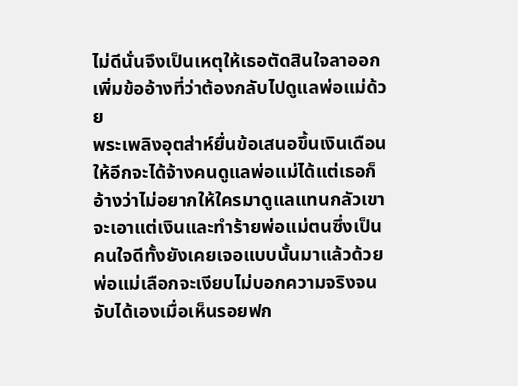ไม่ดีนั่นจึงเป็นเหตุให้เธอตัดสินใจลาออกเพิ่มข้ออ้างที่ว่าต้องกลับไปดูแลพ่อแม่ด้วย
พระเพลิงอุตส่าห์ยื่นข้อเสนอขึ้นเงินเดือนให้อีกจะได้จ้างคนดูแลพ่อแม่ได้แต่เธอก็อ้างว่าไม่อยากให้ใครมาดูแลแทนกลัวเขาจะเอาแต่เงินและทำร้ายพ่อแม่ตนซึ่งเป็นคนใจดีทั้งยังเคยเจอแบบนั้นมาแล้วด้วย พ่อแม่เลือกจะเงียบไม่บอกความจริงจนจับได้เองเมื่อเห็นรอยฟก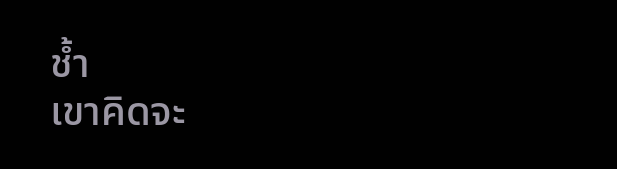ช้ำ
เขาคิดจะ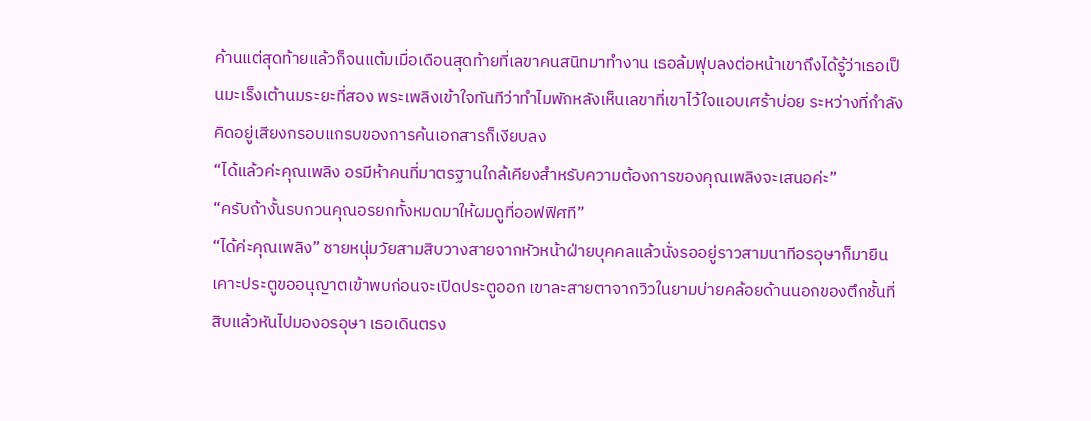ค้านแต่สุดท้ายแล้วก็จนแต้มเมื่อเดือนสุดท้ายที่เลขาคนสนิทมาทำงาน เธอล้มฟุบลงต่อหน้าเขาถึงได้รู้ว่าเธอเป็นมะเร็งเต้านมระยะที่สอง พระเพลิงเข้าใจทันทีว่าทำไมพักหลังเห็นเลขาที่เขาไว้ใจแอบเศร้าบ่อย ระหว่างที่กำลังคิดอยู่เสียงกรอบแกรบของการค้นเอกสารก็เงียบลง
“ได้แล้วค่ะคุณเพลิง อรมีห้าคนที่มาตรฐานใกล้เคียงสำหรับความต้องการของคุณเพลิงจะเสนอค่ะ”
“ครับถ้างั้นรบกวนคุณอรยกทั้งหมดมาให้ผมดูที่ออฟฟิศที”
“ได้ค่ะคุณเพลิง” ชายหนุ่มวัยสามสิบวางสายจากหัวหน้าฝ่ายบุคคลแล้วนั่งรออยู่ราวสามนาทีอรอุษาก็มายืนเคาะประตูขออนุญาตเข้าพบก่อนจะเปิดประตูออก เขาละสายตาจากวิวในยามบ่ายคล้อยด้านนอกของตึกชั้นที่สิบแล้วหันไปมองอรอุษา เธอเดินตรง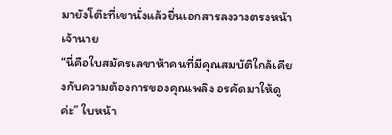มายังโต๊ะที่เขานั่งแล้วยื่นเอกสารลงวางตรงหน้าเจ้านาย
“นี่คือใบสมัครเลขาห้าคนที่มีคุณสมบัติใกล้เคียงกับความต้องการของคุณเพลิง อรคัดมาให้ดูค่ะ” ใบหน้า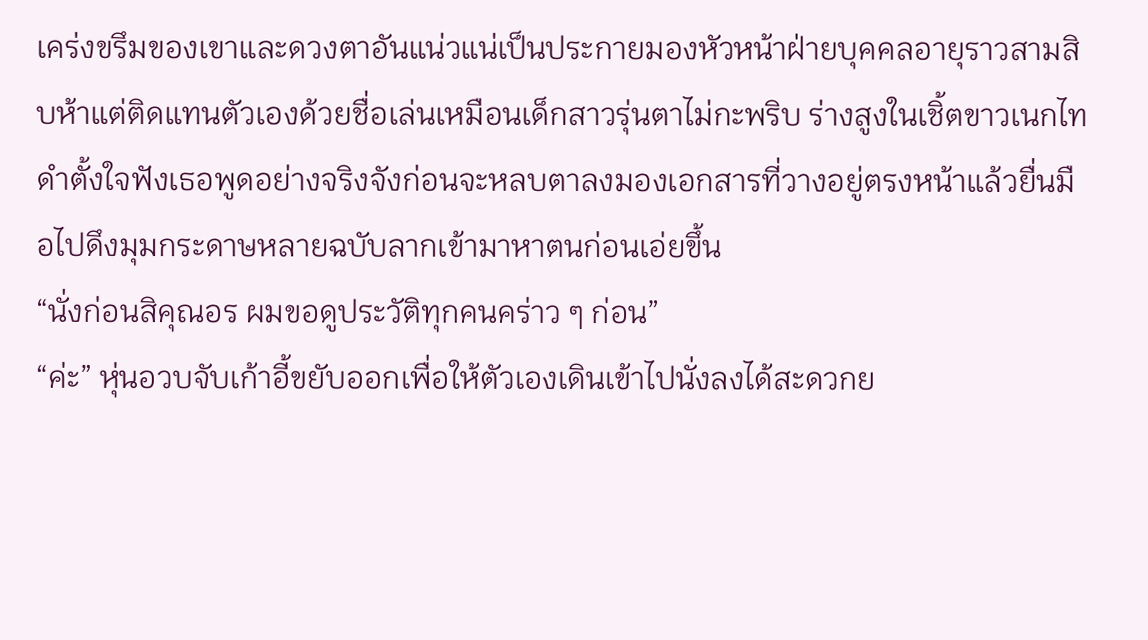เคร่งขรึมของเขาและดวงตาอันแน่วแน่เป็นประกายมองหัวหน้าฝ่ายบุคคลอายุราวสามสิบห้าแต่ติดแทนตัวเองด้วยชื่อเล่นเหมือนเด็กสาวรุ่นตาไม่กะพริบ ร่างสูงในเชิ้ตขาวเนกไทดำตั้งใจฟังเธอพูดอย่างจริงจังก่อนจะหลบตาลงมองเอกสารที่วางอยู่ตรงหน้าแล้วยื่นมือไปดึงมุมกระดาษหลายฉบับลากเข้ามาหาตนก่อนเอ่ยขึ้น
“นั่งก่อนสิคุณอร ผมขอดูประวัติทุกคนคร่าว ๆ ก่อน”
“ค่ะ” หุ่นอวบจับเก้าอี้ขยับออกเพื่อให้ตัวเองเดินเข้าไปนั่งลงได้สะดวกย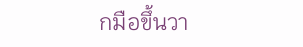กมือขึ้นวา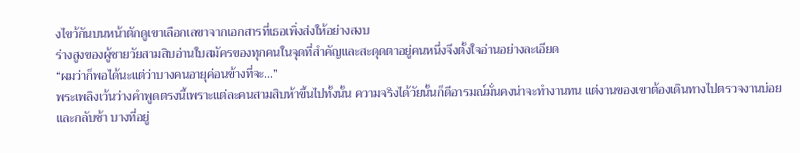งไขว้กันบนหน้าตักดูเขาเลือกเลขาจากเอกสารที่เธอเพิ่งส่งให้อย่างสงบ
ร่างสูงของผู้ชายวัยสามสิบอ่านใบสมัครของทุกคนในจุดที่สำคัญและสะดุดตาอยู่คนหนึ่งจึงตั้งใจอ่านอย่างละเอียด
“ผมว่าก็พอได้นะแต่ว่าบางคนอายุค่อนข้างที่จะ...”
พระเพลิงเว้นว่างคำพูดตรงนี้เพราะแต่ละคนสามสิบห้าขึ้นไปทั้งนั้น ความจริงได้วัยนั้นก็ดีอารมณ์มั่นคงน่าจะทำงานทน แต่งานของเขาต้องเดินทางไปตรวจงานบ่อยและกลับช้า บางที่อยู่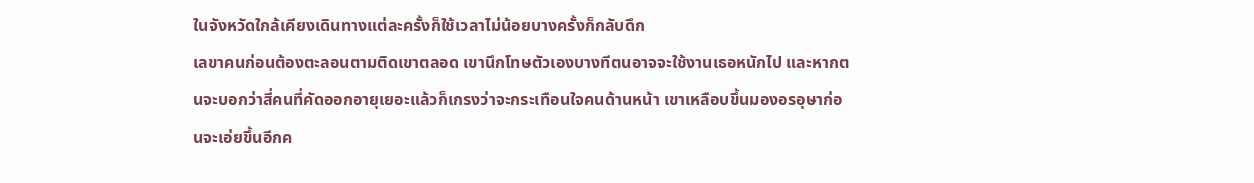ในจังหวัดใกล้เคียงเดินทางแต่ละครั้งก็ใช้เวลาไม่น้อยบางครั้งก็กลับดึก
เลขาคนก่อนต้องตะลอนตามติดเขาตลอด เขานึกโทษตัวเองบางทีตนอาจจะใช้งานเธอหนักไป และหากตนจะบอกว่าสี่คนที่คัดออกอายุเยอะแล้วก็เกรงว่าจะกระเทือนใจคนด้านหน้า เขาเหลือบขึ้นมองอรอุษาก่อนจะเอ่ยขึ้นอีกค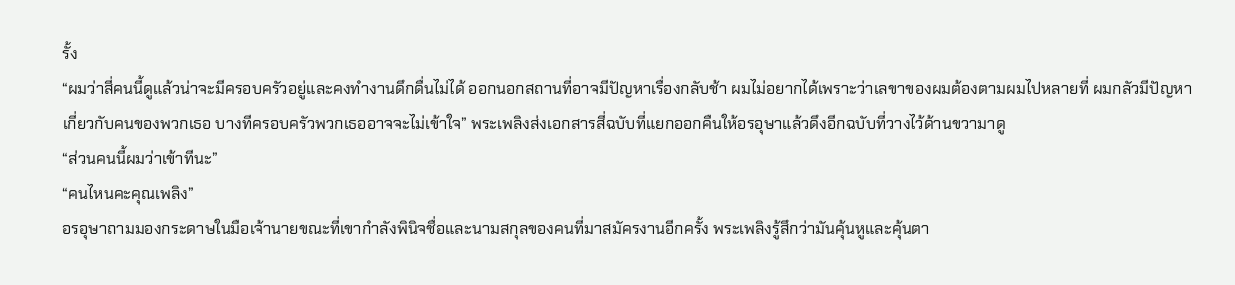รั้ง
“ผมว่าสี่คนนี้ดูแล้วน่าจะมีครอบครัวอยู่และคงทำงานดึกดื่นไม่ได้ ออกนอกสถานที่อาจมีปัญหาเรื่องกลับช้า ผมไม่อยากได้เพราะว่าเลขาของผมต้องตามผมไปหลายที่ ผมกลัวมีปัญหาเกี่ยวกับคนของพวกเธอ บางทีครอบครัวพวกเธออาจจะไม่เข้าใจ” พระเพลิงส่งเอกสารสี่ฉบับที่แยกออกคืนให้อรอุษาแล้วดึงอีกฉบับที่วางไว้ด้านขวามาดู
“ส่วนคนนี้ผมว่าเข้าทีนะ”
“คนไหนคะคุณเพลิง”
อรอุษาถามมองกระดาษในมือเจ้านายขณะที่เขากำลังพินิจชื่อและนามสกุลของคนที่มาสมัครงานอีกครั้ง พระเพลิงรู้สึกว่ามันคุ้นหูและคุ้นตา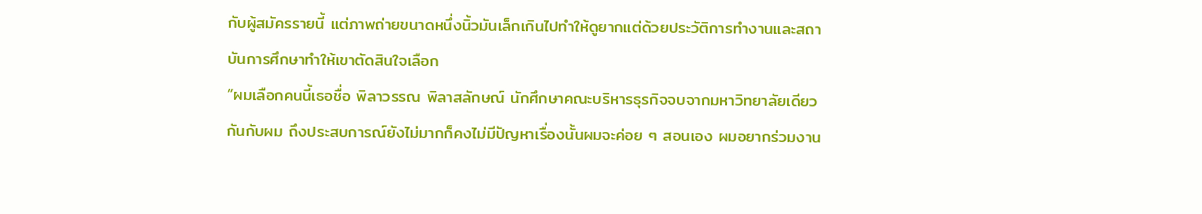กับผู้สมัครรายนี้ แต่ภาพถ่ายขนาดหนึ่งนิ้วมันเล็กเกินไปทำให้ดูยากแต่ด้วยประวัติการทำงานและสถาบันการศึกษาทำให้เขาตัดสินใจเลือก
“ผมเลือกคนนี้เธอชื่อ พิลาวรรณ พิลาสลักษณ์ นักศึกษาคณะบริหารธุรกิจจบจากมหาวิทยาลัยเดียวกันกับผม ถึงประสบการณ์ยังไม่มากก็คงไม่มีปัญหาเรื่องนั้นผมจะค่อย ๆ สอนเอง ผมอยากร่วมงาน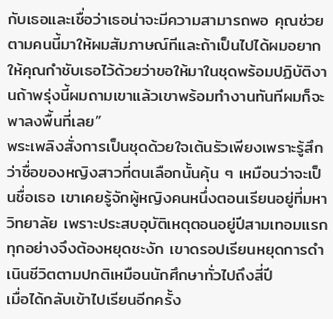กับเธอและเชื่อว่าเธอน่าจะมีความสามารถพอ คุณช่วยตามคนนี้มาให้ผมสัมภาษณ์ทีและถ้าเป็นไปได้ผมอยากให้คุณกำชับเธอไว้ด้วยว่าขอให้มาในชุดพร้อมปฏิบัติงานถ้าพรุ่งนี้ผมถามเขาแล้วเขาพร้อมทำงานทันทีผมก็จะพาลงพื้นที่เลย”
พระเพลิงสั่งการเป็นชุดด้วยใจเต้นรัวเพียงเพราะรู้สึกว่าชื่อของหญิงสาวที่ตนเลือกนั้นคุ้น ๆ เหมือนว่าจะเป็นชื่อเธอ เขาเคยรู้จักผู้หญิงคนหนึ่งตอนเรียนอยู่ที่มหาวิทยาลัย เพราะประสบอุบัติเหตุตอนอยู่ปีสามเทอมแรกทุกอย่างจึงต้องหยุดชะงัก เขาดรอปเรียนหยุดการดำเนินชีวิตตามปกติเหมือนนักศึกษาทั่วไปถึงสี่ปี
เมื่อได้กลับเข้าไปเรียนอีกครั้ง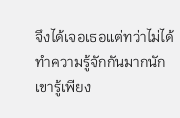จึงได้เจอเธอแต่ทว่าไม่ได้ทำความรู้จักกันมากนัก เขารู้เพียง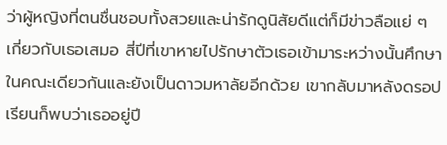ว่าผู้หญิงที่ตนชื่นชอบทั้งสวยและน่ารักดูนิสัยดีแต่ก็มีข่าวลือแย่ ๆ เกี่ยวกับเธอเสมอ สี่ปีที่เขาหายไปรักษาตัวเธอเข้ามาระหว่างนั้นศึกษาในคณะเดียวกันและยังเป็นดาวมหาลัยอีกด้วย เขากลับมาหลังดรอปเรียนก็พบว่าเธออยู่ปี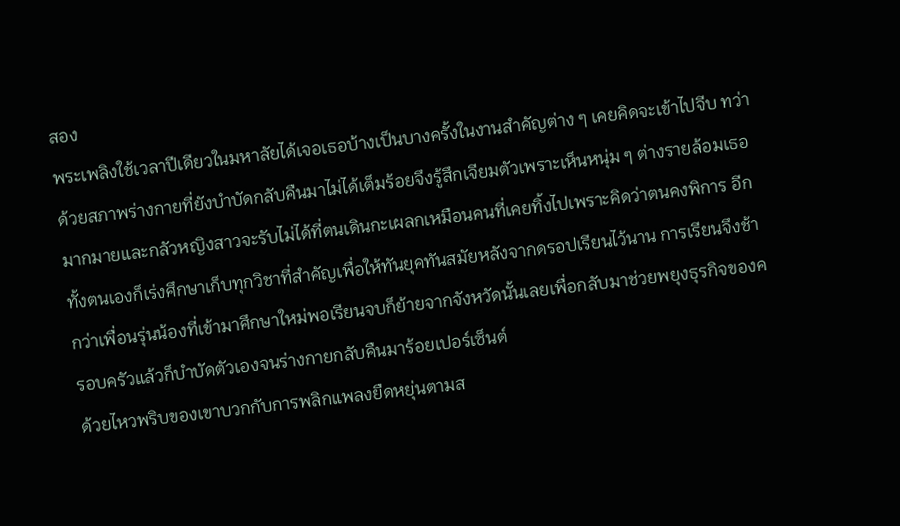สอง
พระเพลิงใช้เวลาปีเดียวในมหาลัยได้เจอเธอบ้างเป็นบางครั้งในงานสำคัญต่าง ๆ เคยคิดจะเข้าไปจีบ ทว่าด้วยสภาพร่างกายที่ยังบำบัดกลับคืนมาไม่ได้เต็มร้อยจึงรู้สึกเจียมตัวเพราะเห็นหนุ่ม ๆ ต่างรายล้อมเธอมากมายและกลัวหญิงสาวจะรับไม่ได้ที่ตนเดินกะเผลกเหมือนคนที่เคยทิ้งไปเพราะคิดว่าตนคงพิการ อีกทั้งตนเองก็เร่งศึกษาเก็บทุกวิชาที่สำคัญเพื่อให้ทันยุคทันสมัยหลังจากดรอปเรียนไว้นาน การเรียนจึงช้ากว่าเพื่อนรุ่นน้องที่เข้ามาศึกษาใหม่พอเรียนจบก็ย้ายจากจังหวัดนั้นเลยเพื่อกลับมาช่วยพยุงธุรกิจของครอบครัวแล้วก็บำบัดตัวเองจนร่างกายกลับคืนมาร้อยเปอร์เซ็นต์
ด้วยไหวพริบของเขาบวกกับการพลิกแพลงยืดหยุ่นตามส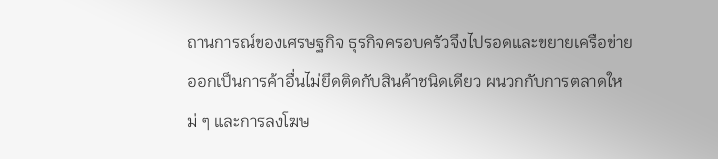ถานการณ์ของเศรษฐกิจ ธุรกิจครอบครัวจึงไปรอดและขยายเครือข่ายออกเป็นการค้าอื่นไม่ยึดติดกับสินค้าชนิดเดียว ผนวกกับการตลาดใหม่ ๆ และการลงโฆษ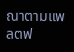ณาตามแพลตฟ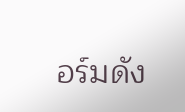อร์มดัง